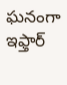ఘనంగా ఇఫ్తార్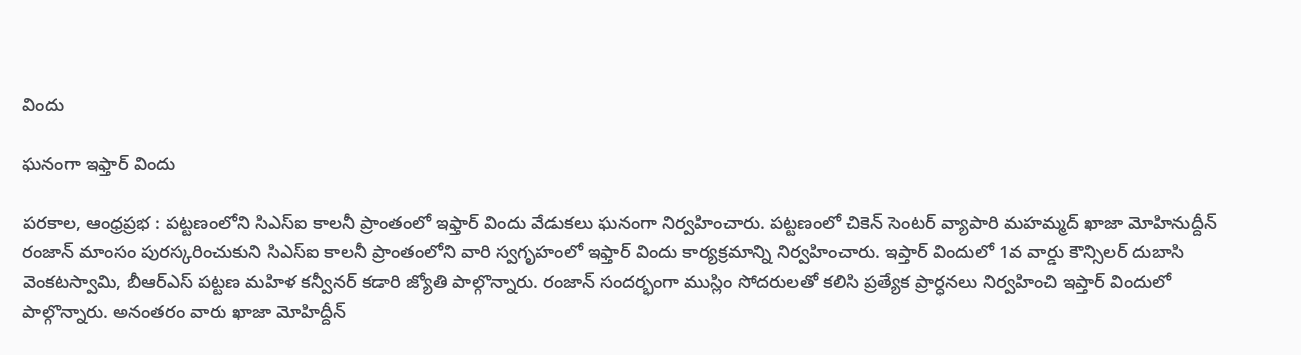విందు

ఘనంగా ఇఫ్తార్ విందు

పరకాల, ఆంధ్రప్రభ : పట్టణంలోని సిఎస్ఐ కాలనీ ప్రాంతంలో ఇఫ్తార్ విందు వేడుకలు ఘనంగా నిర్వహించారు. పట్టణంలో చికెన్ సెంటర్ వ్యాపారి మహమ్మద్ ఖాజా మోహినుద్దీన్ రంజాన్ మాంసం పురస్కరించుకుని సిఎస్ఐ కాలనీ ప్రాంతంలోని వారి స్వగృహంలో ఇఫ్తార్ విందు కార్యక్రమాన్ని నిర్వహించారు. ఇప్తార్ విందులో 1వ వార్డు కౌన్సిలర్ దుబాసి వెంకటస్వామి, బీఆర్ఎస్ పట్టణ మహిళ కన్వీనర్ కడారి జ్యోతి పాల్గొన్నారు. రంజాన్ సందర్భంగా ముస్లిం సోదరులతో కలిసి ప్రత్యేక ప్రార్ధనలు నిర్వహించి ఇప్తార్ విందులో పాల్గొన్నారు. అనంతరం వారు ఖాజా మోహిద్దీన్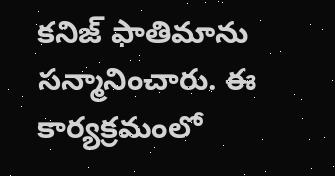కనిజ్ ఫాతిమాను సన్మానించారు. ఈ కార్యక్రమంలో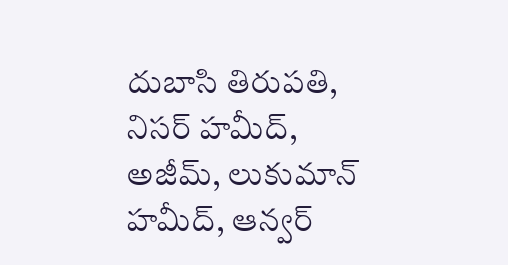దుబాసి తిరుపతి, నిసర్ హమీద్, అజీమ్, లుకుమాన్ హమీద్, ఆన్వర్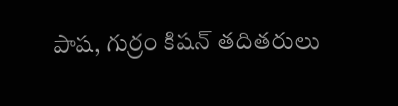పాష, గుర్రం కిషన్ తదితరులు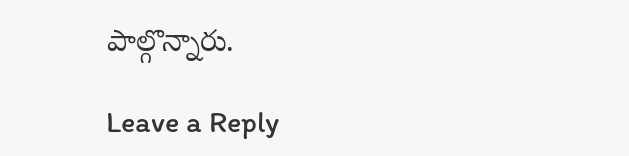పాల్గొన్నారు.

Leave a Reply